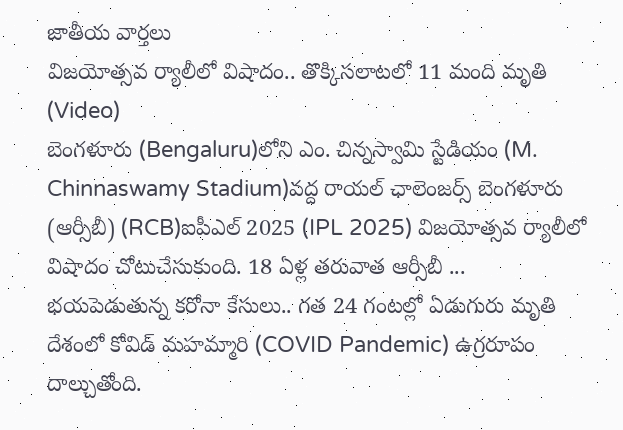జాతీయ వార్తలు
విజయోత్సవ ర్యాలీలో విషాదం.. తొక్కిసలాటలో 11 మంది మృతి (Video)
బెంగళూరు (Bengaluru)లోని ఎం. చిన్నస్వామి స్టేడియం (M. Chinnaswamy Stadium)వద్ద రాయల్ ఛాలెంజర్స్ బెంగళూరు (ఆర్సీబీ) (RCB)ఐపీఎల్ 2025 (IPL 2025) విజయోత్సవ ర్యాలీలో విషాదం చోటుచేసుకుంది. 18 ఏళ్ల తరువాత ఆర్సీబీ ...
భయపెడుతున్న కరోనా కేసులు.. గత 24 గంటల్లో ఏడుగురు మృతి
దేశంలో కోవిడ్ మహమ్మారి (COVID Pandemic) ఉగ్రరూపం దాల్చుతోంది.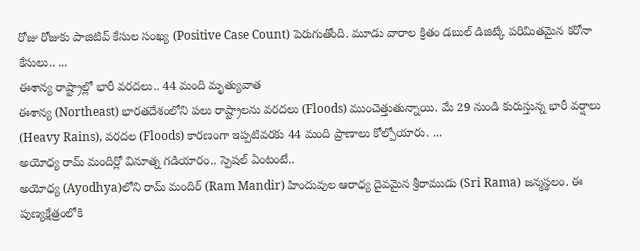రోజు రోజుకు పాజిటివ్ కేసుల సంఖ్య (Positive Case Count) పెరుగుతోంది. మూడు వారాల క్రితం డబుల్ డిజిట్కే పరిమితమైన కరోనా కేసులు.. ...
ఈశాన్య రాష్ట్రాల్లో భారీ వరదలు.. 44 మంది మృత్యువాత
ఈశాన్య (Northeast) భారతదేశంలోని పలు రాష్ట్రాలను వరదలు (Floods) ముంచెత్తుతున్నాయి. మే 29 నుండి కురుస్తున్న భారీ వర్షాలు (Heavy Rains), వరదల (Floods) కారణంగా ఇప్పటివరకు 44 మంది ప్రాణాలు కోల్పోయారు. ...
అయోధ్య రామ్ మందిర్లో వినూత్న గడియారం.. స్పెషల్ ఏంటంటే..
అయోధ్య (Ayodhya)లోని రామ్ మందిర్ (Ram Mandir) హిందువుల ఆరాధ్య దైవమైన శ్రీరాముడు (Sri Rama) జన్మస్థలం. ఈ పుణ్యక్షేత్రంలోకి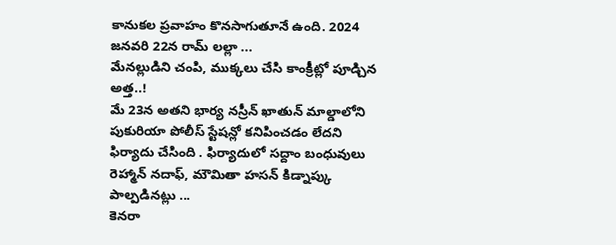కానుకల ప్రవాహం కొనసాగుతూనే ఉంది. 2024 జనవరి 22న రామ్ లల్లా ...
మేనల్లుడిని చంపి, ముక్కలు చేసి కాంక్రీట్లో పూడ్చిన అత్త..!
మే 23న అతని భార్య నస్రీన్ ఖాతున్ మాల్డాలోని పుకురియా పోలీస్ స్టేషన్లో కనిపించడం లేదని ఫిర్యాదు చేసింది . ఫిర్యాదులో సద్దాం బంధువులు రెహ్మాన్ నదాఫ్, మౌమితా హసన్ కిడ్నాప్కు పాల్పడినట్లు ...
కెనరా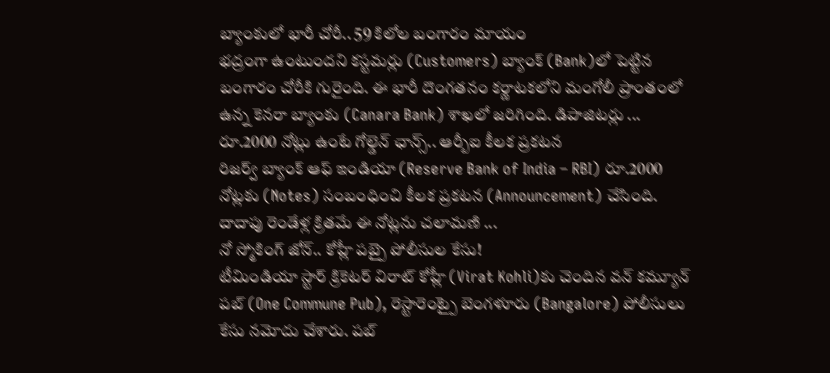బ్యాంకులో భారీ చోరీ.. 59 కిలోల బంగారం మాయం
భద్రంగా ఉంటుందని కస్టమర్లు (Customers) బ్యాంక్ (Bank)లో పెట్టిన బంగారం చోరీకి గురైంది. ఈ భారీ దొంగతనం కర్ణాటకలోని మంగోలీ ప్రాంతంలో ఉన్న కెనరా బ్యాంకు (Canara Bank) శాఖలో జరిగింది. డిపాజిటర్లు ...
రూ.2000 నోట్లు ఉంటే గోల్డెన్ ఛాన్స్.. ఆర్బీఐ కీలక ప్రకటన
రిజర్వ్ బ్యాంక్ ఆఫ్ ఇండియా (Reserve Bank of India – RBI) రూ.2000 నోట్లకు (Notes) సంబంధించి కీలక ప్రకటన (Announcement) చేసింది. దాదాపు రెండేళ్ల క్రితమే ఈ నోట్లను చలామణి ...
నో స్మోకింగ్ జోన్.. కోహ్లీ పబ్పై పోలీసుల కేసు!
టీమిండియా స్టార్ క్రికెటర్ విరాట్ కోహ్లీ (Virat Kohli)కు చెందిన వన్ కమ్యూన్ పబ్ (One Commune Pub), రెస్టారెంట్పై బెంగళూరు (Bangalore) పోలీసులు కేసు నమోదు చేశారు. పబ్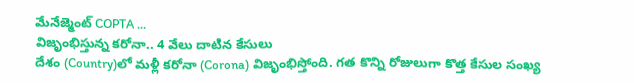మేనేజ్మెంట్ COPTA ...
విజృంభిస్తున్న కరోనా.. 4 వేలు దాటిన కేసులు
దేశం (Country)లో మళ్లీ కరోనా (Corona) విజృంభిస్తోంది. గత కొన్ని రోజులుగా కొత్త కేసుల సంఖ్య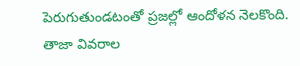పెరుగుతుండటంతో ప్రజల్లో ఆందోళన నెలకొంది. తాజా వివరాల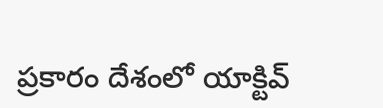ప్రకారం దేశంలో యాక్టివ్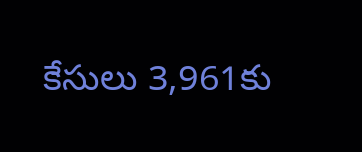కేసులు 3,961కు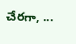చేరగా, ...